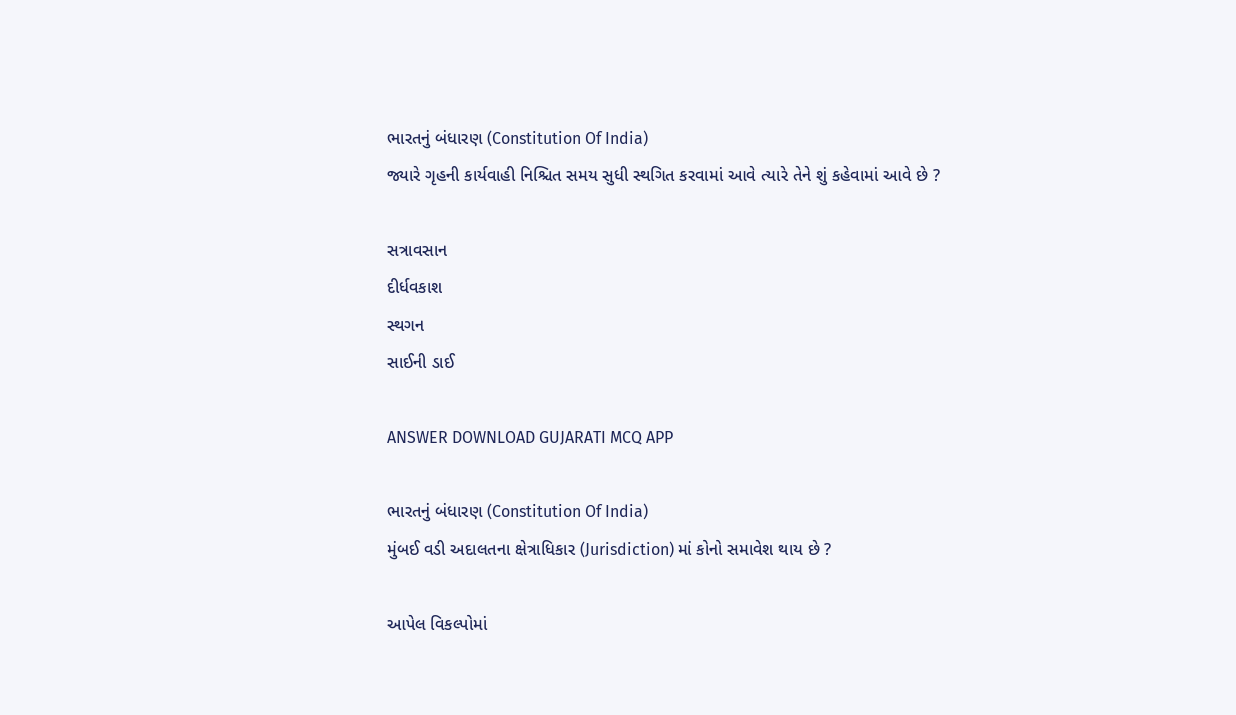ભારતનું બંધારણ (Constitution Of India)
જ્યારે ગૃહની કાર્યવાહી નિશ્ચિત સમય સુધી સ્થગિત કરવામાં આવે ત્યારે તેને શું કહેવામાં આવે છે ?

સત્રાવસાન
દીર્ધવકાશ
સ્થગન
સાઈની ડાઈ

ANSWER DOWNLOAD GUJARATI MCQ APP

ભારતનું બંધારણ (Constitution Of India)
મુંબઈ વડી અદાલતના ક્ષેત્રાધિકાર (Jurisdiction) માં કોનો સમાવેશ થાય છે ?

આપેલ વિકલ્પોમાં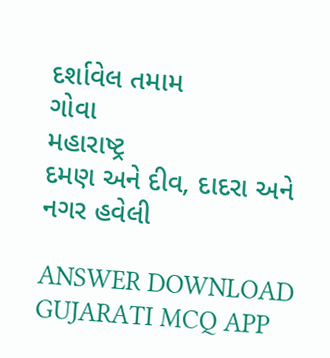દર્શાવેલ તમામ
ગોવા
મહારાષ્ટ્ર
દમણ અને દીવ, દાદરા અને નગર હવેલી

ANSWER DOWNLOAD GUJARATI MCQ APP